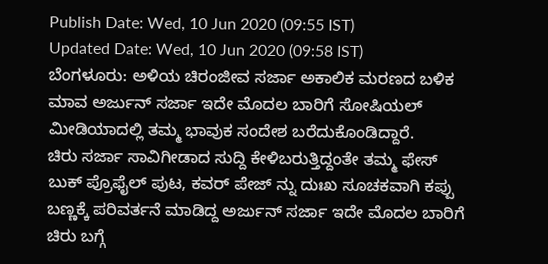Publish Date: Wed, 10 Jun 2020 (09:55 IST)
Updated Date: Wed, 10 Jun 2020 (09:58 IST)
ಬೆಂಗಳೂರು: ಅಳಿಯ ಚಿರಂಜೀವ ಸರ್ಜಾ ಅಕಾಲಿಕ ಮರಣದ ಬಳಿಕ ಮಾವ ಅರ್ಜುನ್ ಸರ್ಜಾ ಇದೇ ಮೊದಲ ಬಾರಿಗೆ ಸೋಷಿಯಲ್ ಮೀಡಿಯಾದಲ್ಲಿ ತಮ್ಮ ಭಾವುಕ ಸಂದೇಶ ಬರೆದುಕೊಂಡಿದ್ದಾರೆ.
ಚಿರು ಸರ್ಜಾ ಸಾವಿಗೀಡಾದ ಸುದ್ದಿ ಕೇಳಿಬರುತ್ತಿದ್ದಂತೇ ತಮ್ಮ ಫೇಸ್ ಬುಕ್ ಪ್ರೊಫೈಲ್ ಪುಟ, ಕವರ್ ಪೇಜ್ ನ್ನು ದುಃಖ ಸೂಚಕವಾಗಿ ಕಪ್ಪು ಬಣ್ಣಕ್ಕೆ ಪರಿವರ್ತನೆ ಮಾಡಿದ್ದ ಅರ್ಜುನ್ ಸರ್ಜಾ ಇದೇ ಮೊದಲ ಬಾರಿಗೆ ಚಿರು ಬಗ್ಗೆ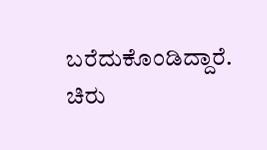ಬರೆದುಕೊಂಡಿದ್ದಾರೆ.
ಚಿರು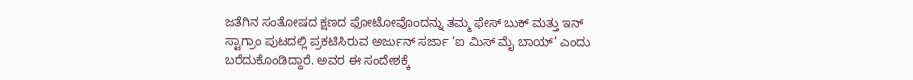ಜತೆಗಿನ ಸಂತೋಷದ ಕ್ಷಣದ ಫೋಟೋವೊಂದನ್ನು ತಮ್ಮ ಫೇಸ್ ಬುಕ್ ಮತ್ತು ಇನ್ ಸ್ಟಾಗ್ರಾಂ ಪುಟದಲ್ಲಿ ಪ್ರಕಟಿಸಿರುವ ಅರ್ಜುನ್ ಸರ್ಜಾ ‘ಐ ಮಿಸ್ ಮೈ ಬಾಯ್’ ಎಂದು ಬರೆದುಕೊಂಡಿದ್ದಾರೆ. ಅವರ ಈ ಸಂದೇಶಕ್ಕೆ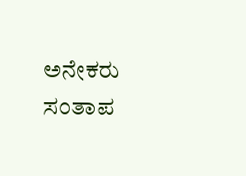ಅನೇಕರು ಸಂತಾಪ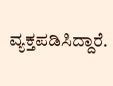ವ್ಯಕ್ತಪಡಿಸಿದ್ದಾರೆ.